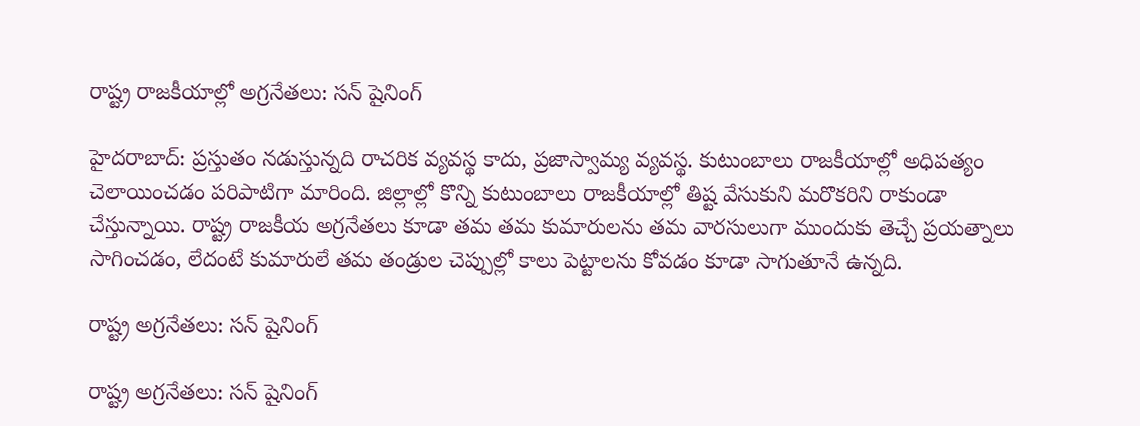రాష్ట్ర రాజకీయాల్లో అగ్రనేతలు: సన్ షైనింగ్

హైదరాబాద్: ప్రస్తుతం నడుస్తున్నది రాచరిక వ్యవస్థ కాదు, ప్రజాస్వామ్య వ్యవస్థ. కుటుంబాలు రాజకీయాల్లో అధిపత్యం చెలాయించడం పరిపాటిగా మారింది. జిల్లాల్లో కొన్ని కుటుంబాలు రాజకీయాల్లో తిష్ట వేసుకుని మరొకరిని రాకుండా చేస్తున్నాయి. రాష్ట్ర రాజకీయ అగ్రనేతలు కూడా తమ తమ కుమారులను తమ వారసులుగా ముందుకు తెచ్చే ప్రయత్నాలు సాగించడం, లేదంటే కుమారులే తమ తండ్రుల చెప్పుల్లో కాలు పెట్టాలను కోవడం కూడా సాగుతూనే ఉన్నది.

రాష్ట్ర అగ్రనేతలు: సన్ షైనింగ్

రాష్ట్ర అగ్రనేతలు: సన్ షైనింగ్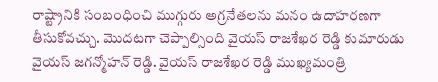రాష్ట్రానికి సంబంధించి ముగ్గురు అగ్రనేతలను మనం ఉదాహరణగా తీసుకోవచ్చు. మొదటగా చెప్పాల్సింది వైయస్ రాజశేఖర రెడ్డి కుమారుడు వైయస్ జగన్మోహన్ రెడ్డి. వైయస్ రాజశేఖర రెడ్డి ముఖ్యమంత్రి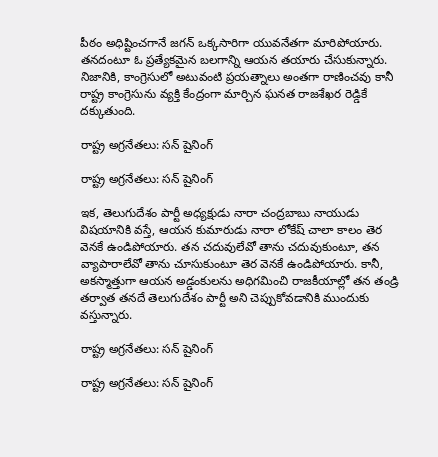పీఠం అధిష్టించగానే జగన్ ఒక్కసారిగా యువనేతగా మారిపోయారు. తనదంటూ ఓ ప్రత్యేకమైన బలగాన్ని ఆయన తయారు చేసుకున్నారు. నిజానికి, కాంగ్రెసులో అటువంటి ప్రయత్నాలు అంతగా రాణించవు కానీ రాష్ట్ర కాంగ్రెసును వ్యక్తి కేంద్రంగా మార్చిన ఘనత రాజశేఖర రెడ్డికే దక్కుతుంది.

రాష్ట్ర అగ్రనేతలు: సన్ షైనింగ్

రాష్ట్ర అగ్రనేతలు: సన్ షైనింగ్

ఇక, తెలుగుదేశం పార్టీ అధ్యక్షుడు నారా చంద్రబాబు నాయుడు విషయానికి వస్తే, ఆయన కుమారుడు నారా లోకేష్ చాలా కాలం తెర వెనకే ఉండిపోయారు. తన చదువులేవో తాను చదువుకుంటూ, తన వ్యాపారాలేవో తాను చూసుకుంటూ తెర వెనకే ఉండిపోయారు. కానీ, అకస్మాత్తుగా ఆయన అడ్డంకులను అధిగమించి రాజకీయాల్లో తన తండ్రి తర్వాత తనదే తెలుగుదేశం పార్టీ అని చెప్పుకోవడానికి ముందుకు వస్తున్నారు.

రాష్ట్ర అగ్రనేతలు: సన్ షైనింగ్

రాష్ట్ర అగ్రనేతలు: సన్ షైనింగ్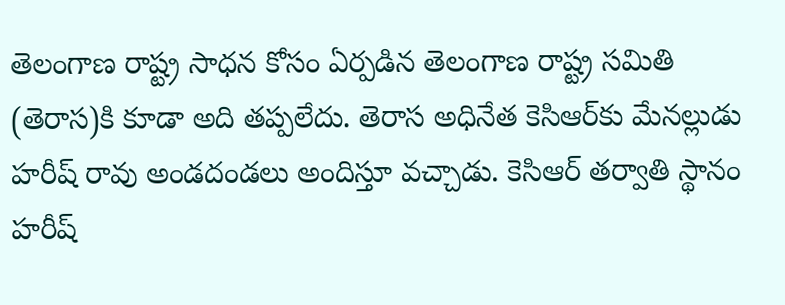తెలంగాణ రాష్ట్ర సాధన కోసం ఏర్పడిన తెలంగాణ రాష్ట్ర సమితి (తెరాస)కి కూడా అది తప్పలేదు. తెరాస అధినేత కెసిఆర్‌కు మేనల్లుడు హరీష్ రావు అండదండలు అందిస్తూ వచ్చాడు. కెసిఆర్ తర్వాతి స్థానం హరీష్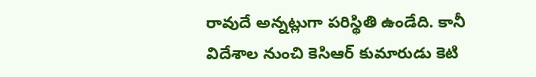రావుదే అన్నట్లుగా పరిస్థితి ఉండేది. కానీ విదేశాల నుంచి కెసిఆర్ కుమారుడు కెటి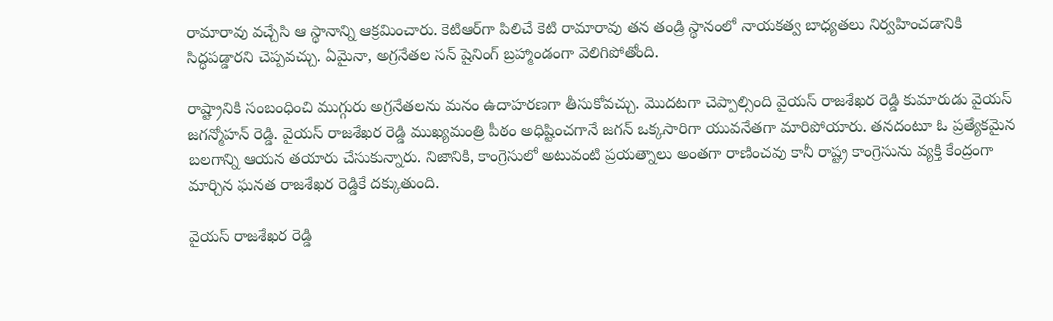రామారావు వచ్చేసి ఆ స్థానాన్ని ఆక్రమించారు. కెటిఆర్‌గా పిలిచే కెటి రామారావు తన తండ్రి స్థానంలో నాయకత్వ బాధ్యతలు నిర్వహించడానికి సిద్ధపడ్డారని చెప్పవచ్చు. ఏమైనా, అగ్రనేతల సన్ షైనింగ్ బ్రహ్మాండంగా వెలిగిపోతోంది.

రాష్ట్రానికి సంబంధించి ముగ్గురు అగ్రనేతలను మనం ఉదాహరణగా తీసుకోవచ్చు. మొదటగా చెప్పాల్సింది వైయస్ రాజశేఖర రెడ్డి కుమారుడు వైయస్ జగన్మోహన్ రెడ్డి. వైయస్ రాజశేఖర రెడ్డి ముఖ్యమంత్రి పీఠం అధిష్టించగానే జగన్ ఒక్కసారిగా యువనేతగా మారిపోయారు. తనదంటూ ఓ ప్రత్యేకమైన బలగాన్ని ఆయన తయారు చేసుకున్నారు. నిజానికి, కాంగ్రెసులో అటువంటి ప్రయత్నాలు అంతగా రాణించవు కానీ రాష్ట్ర కాంగ్రెసును వ్యక్తి కేంద్రంగా మార్చిన ఘనత రాజశేఖర రెడ్డికే దక్కుతుంది.

వైయస్ రాజశేఖర రెడ్డి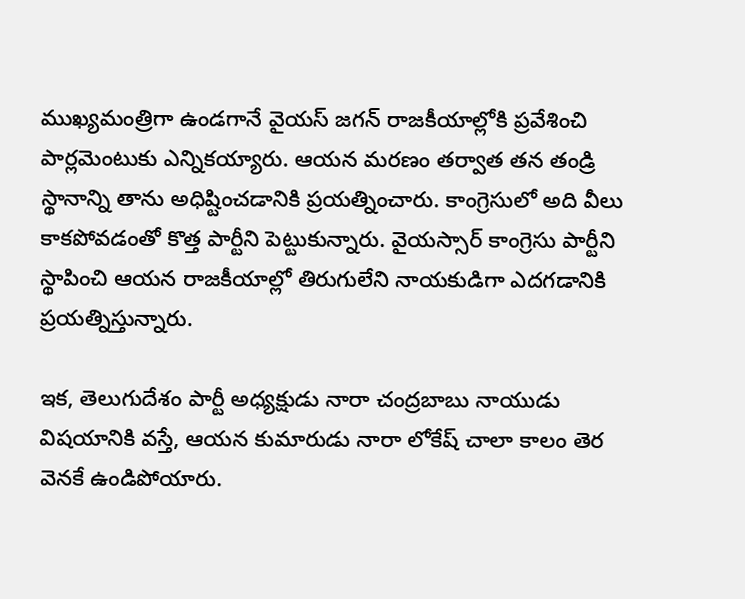ముఖ్యమంత్రిగా ఉండగానే వైయస్ జగన్ రాజకీయాల్లోకి ప్రవేశించి పార్లమెంటుకు ఎన్నికయ్యారు. ఆయన మరణం తర్వాత తన తండ్రి స్థానాన్ని తాను అధిష్టించడానికి ప్రయత్నించారు. కాంగ్రెసులో అది వీలు కాకపోవడంతో కొత్త పార్టీని పెట్టుకున్నారు. వైయస్సార్ కాంగ్రెసు పార్టీని స్థాపించి ఆయన రాజకీయాల్లో తిరుగులేని నాయకుడిగా ఎదగడానికి ప్రయత్నిస్తున్నారు.

ఇక, తెలుగుదేశం పార్టీ అధ్యక్షుడు నారా చంద్రబాబు నాయుడు విషయానికి వస్తే, ఆయన కుమారుడు నారా లోకేష్ చాలా కాలం తెర వెనకే ఉండిపోయారు.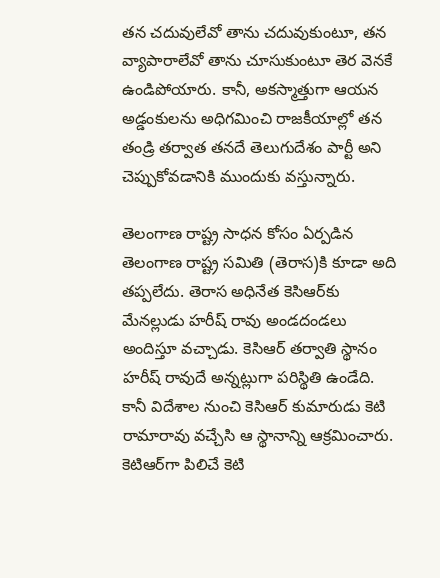తన చదువులేవో తాను చదువుకుంటూ, తన వ్యాపారాలేవో తాను చూసుకుంటూ తెర వెనకే ఉండిపోయారు. కానీ, అకస్మాత్తుగా ఆయన అడ్డంకులను అధిగమించి రాజకీయాల్లో తన తండ్రి తర్వాత తనదే తెలుగుదేశం పార్టీ అని చెప్పుకోవడానికి ముందుకు వస్తున్నారు.

తెలంగాణ రాష్ట్ర సాధన కోసం ఏర్పడిన తెలంగాణ రాష్ట్ర సమితి (తెరాస)కి కూడా అది తప్పలేదు. తెరాస అధినేత కెసిఆర్‌కు మేనల్లుడు హరీష్ రావు అండదండలు అందిస్తూ వచ్చాడు. కెసిఆర్ తర్వాతి స్థానం హరీష్ రావుదే అన్నట్లుగా పరిస్థితి ఉండేది. కానీ విదేశాల నుంచి కెసిఆర్ కుమారుడు కెటి రామారావు వచ్చేసి ఆ స్థానాన్ని ఆక్రమించారు. కెటిఆర్‌గా పిలిచే కెటి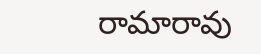రామారావు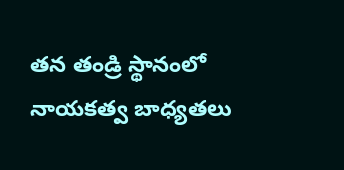తన తండ్రి స్థానంలో నాయకత్వ బాధ్యతలు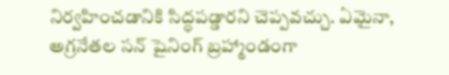నిర్వహించడానికి సిద్ధపడ్డారని చెప్పవచ్చు. ఏమైనా, అగ్రనేతల సన్ షైనింగ్ బ్రహ్మాండంగా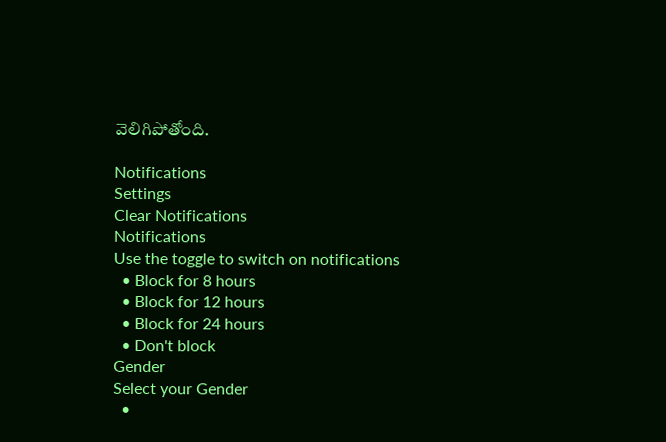వెలిగిపోతోంది.

Notifications
Settings
Clear Notifications
Notifications
Use the toggle to switch on notifications
  • Block for 8 hours
  • Block for 12 hours
  • Block for 24 hours
  • Don't block
Gender
Select your Gender
  •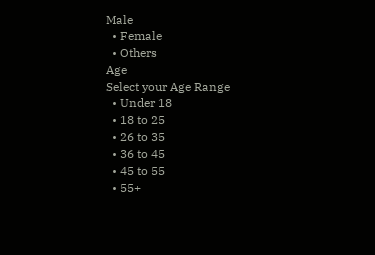Male
  • Female
  • Others
Age
Select your Age Range
  • Under 18
  • 18 to 25
  • 26 to 35
  • 36 to 45
  • 45 to 55
  • 55+